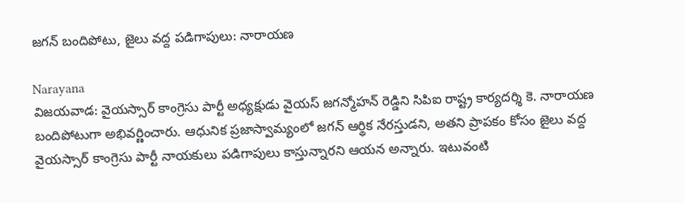జగన్ బందిపోటు, జైలు వద్ద పడిగాపులు: నారాయణ

Narayana
విజయవాడ: వైయస్సార్ కాంగ్రెసు పార్టీ అధ్యక్షుడు వైయస్ జగన్మోహన్ రెడ్డిని సిపిఐ రాష్ట్ర కార్యదర్శి కె. నారాయణ బందిపోటుగా అభివర్ణించారు. ఆధునిక ప్రజాస్వామ్యంలో జగన్ ఆర్థిక నేరస్తుడని, అతని ప్రాపకం కోసం జైలు వద్ద వైయస్సార్ కాంగ్రెసు పార్టీ నాయకులు పడిగాపులు కాస్తున్నారని ఆయన అన్నారు. ఇటువంటి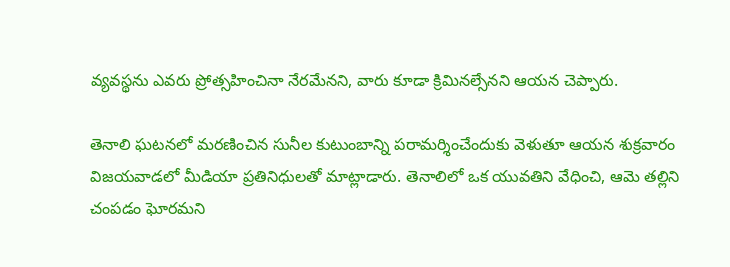వ్యవస్థను ఎవరు ప్రోత్సహించినా నేరమేనని, వారు కూడా క్రిమినల్సేనని ఆయన చెప్పారు.

తెనాలి ఘటనలో మరణించిన సునీల కుటుంబాన్ని పరామర్శించేందుకు వెళుతూ ఆయన శుక్రవారం విజయవాడలో మీడియా ప్రతినిధులతో మాట్లాడారు. తెనాలిలో ఒక యువతిని వేధించి, ఆమె తల్లిని చంపడం ఘోరమని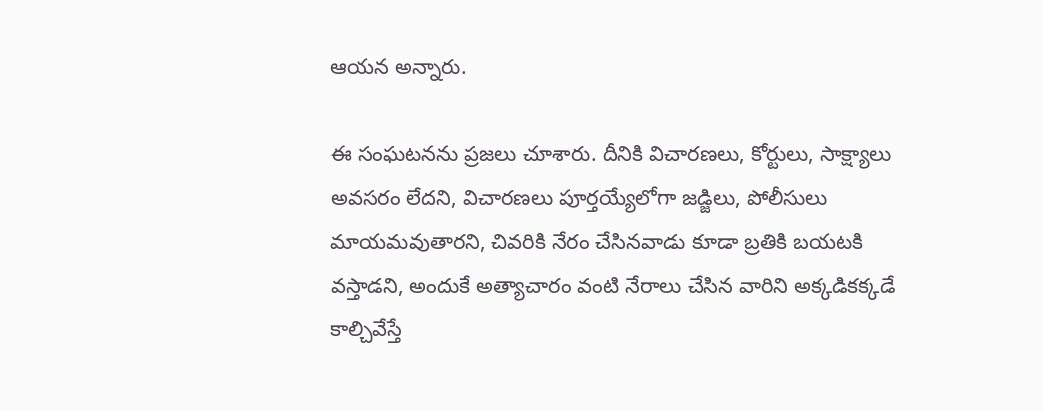ఆయన అన్నారు.

ఈ సంఘటనను ప్రజలు చూశారు. దీనికి విచారణలు, కోర్టులు, సాక్ష్యాలు అవసరం లేదని, విచారణలు పూర్తయ్యేలోగా జడ్జిలు, పోలీసులు మాయమవుతారని, చివరికి నేరం చేసినవాడు కూడా బ్రతికి బయటకి వస్తాడని, అందుకే అత్యాచారం వంటి నేరాలు చేసిన వారిని అక్కడికక్కడే కాల్చివేస్తే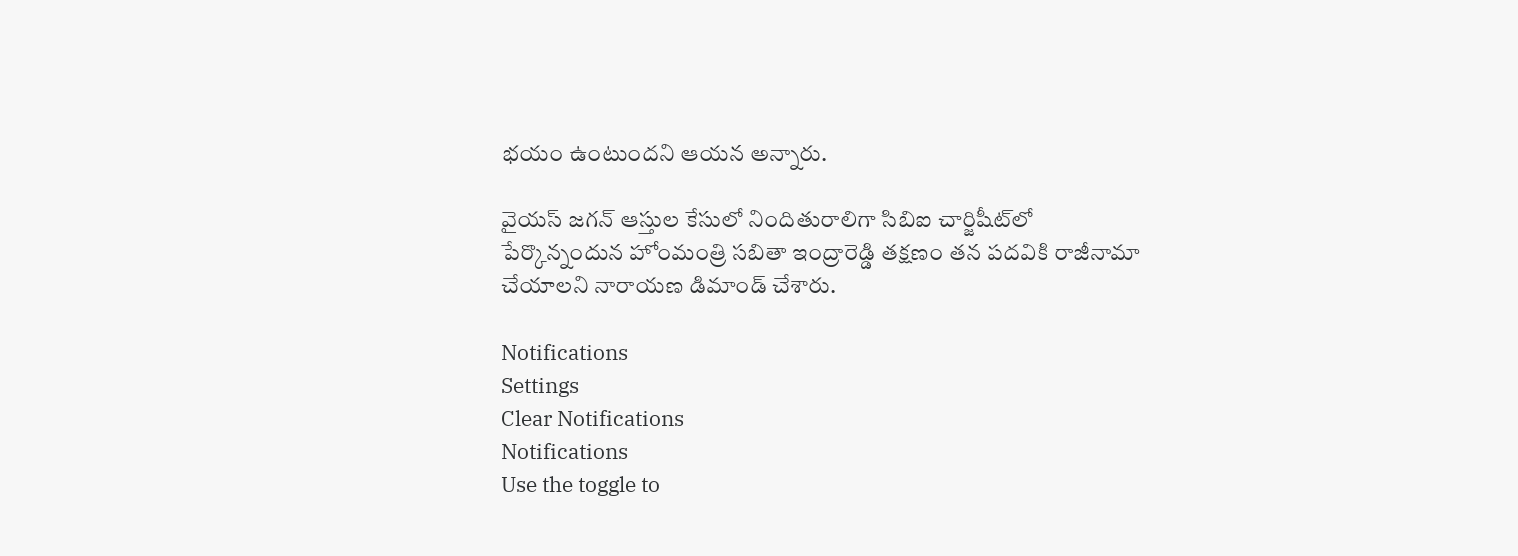భయం ఉంటుందని ఆయన అన్నారు.

వైయస్ జగన్ ఆస్తుల కేసులో నిందితురాలిగా సిబిఐ చార్జిషీట్‌లో పేర్కొన్నందున హోంమంత్రి సబితా ఇంద్రారెడ్డి తక్షణం తన పదవికి రాజీనామా చేయాలని నారాయణ డిమాండ్ చేశారు.

Notifications
Settings
Clear Notifications
Notifications
Use the toggle to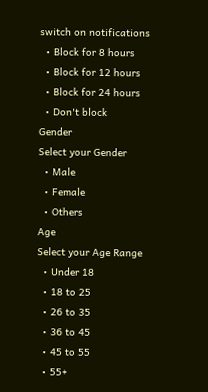switch on notifications
  • Block for 8 hours
  • Block for 12 hours
  • Block for 24 hours
  • Don't block
Gender
Select your Gender
  • Male
  • Female
  • Others
Age
Select your Age Range
  • Under 18
  • 18 to 25
  • 26 to 35
  • 36 to 45
  • 45 to 55
  • 55+